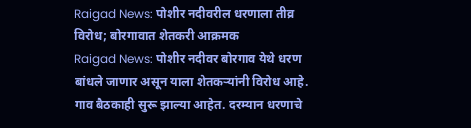Raigad News: पोशीर नदीवरील धरणाला तीव्र विरोध; बोरगावात शेतकरी आक्रमक
Raigad News: पोशीर नदीवर बोरगाव येथे धरण बांधले जाणार असून याला शेतकऱ्यांनी विरोध आहे. गाव बैठकाही सुरू झाल्या आहेत. दरम्यान धरणाचे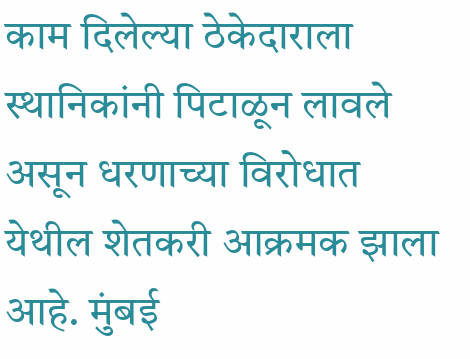काम दिलेल्या ठेकेदाराला स्थानिकांनी पिटाळून लावले असून धरणाच्या विरोधात येथील शेतकरी आक्रमक झाला आहे. मुंबई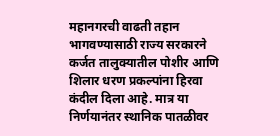महानगरची वाढती तहान भागवण्यासाठी राज्य सरकारने कर्जत तालुक्यातील पोशीर आणि शिलार धरण प्रकल्पांना हिरवा कंदील दिला आहे. मात्र या निर्णयानंतर स्थानिक पातळीवर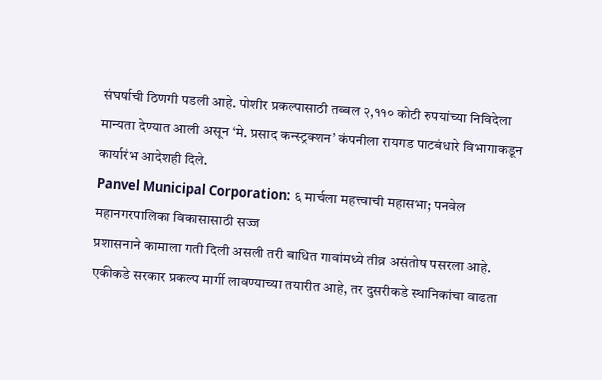संघर्षाची ठिणगी पडली आहे. पोशीर प्रकल्पासाठी तब्बल २,११० कोटी रुपयांच्या निविदेला मान्यता देण्यात आली असून ‘मे. प्रसाद कन्स्ट्रक्शन’ कंपनीला रायगड पाटबंधारे विभागाकडून कार्यारंभ आदेशही दिले.
Panvel Municipal Corporation: ६ मार्चला महत्त्वाची महासभा; पनवेल महानगरपालिका विकासासाठी सज्ज
प्रशासनाने कामाला गती दिली असली तरी बाधित गावांमध्ये तीव्र असंतोष पसरला आहे. एकीकडे सरकार प्रकल्प मार्गी लावण्याच्या तयारीत आहे, तर दुसरीकडे स्थानिकांचा वाढता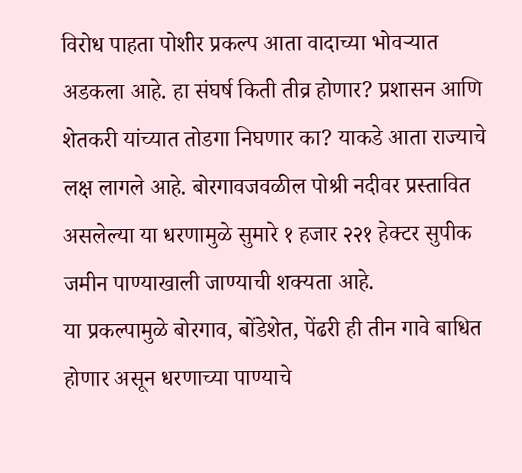विरोध पाहता पोशीर प्रकल्प आता वादाच्या भोवऱ्यात अडकला आहे. हा संघर्ष किती तीव्र होणार? प्रशासन आणि शेतकरी यांच्यात तोडगा निघणार का? याकडे आता राज्याचे लक्ष लागले आहे. बोरगावजवळील पोश्री नदीवर प्रस्तावित असलेल्या या धरणामुळे सुमारे १ हजार २२१ हेक्टर सुपीक जमीन पाण्याखाली जाण्याची शक्यता आहे.
या प्रकल्पामुळे बोरगाव, बोंडेशेत, पेंढरी ही तीन गावे बाधित होणार असून धरणाच्या पाण्याचे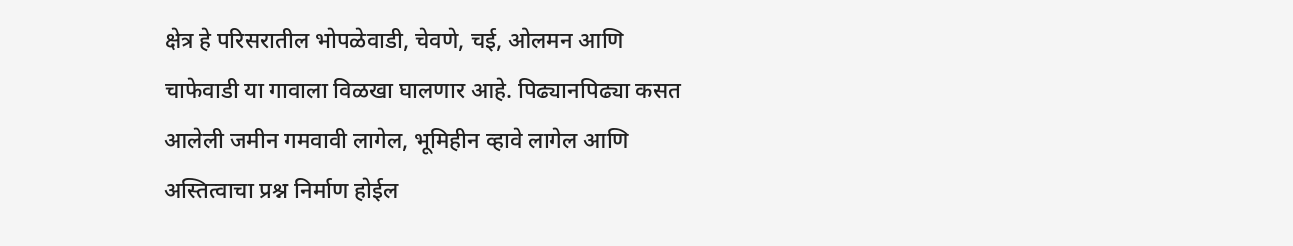क्षेत्र हे परिसरातील भोपळेवाडी, चेवणे, चई, ओलमन आणि चाफेवाडी या गावाला विळखा घालणार आहे. पिढ्यानपिढ्या कसत आलेली जमीन गमवावी लागेल, भूमिहीन व्हावे लागेल आणि अस्तित्वाचा प्रश्न निर्माण होईल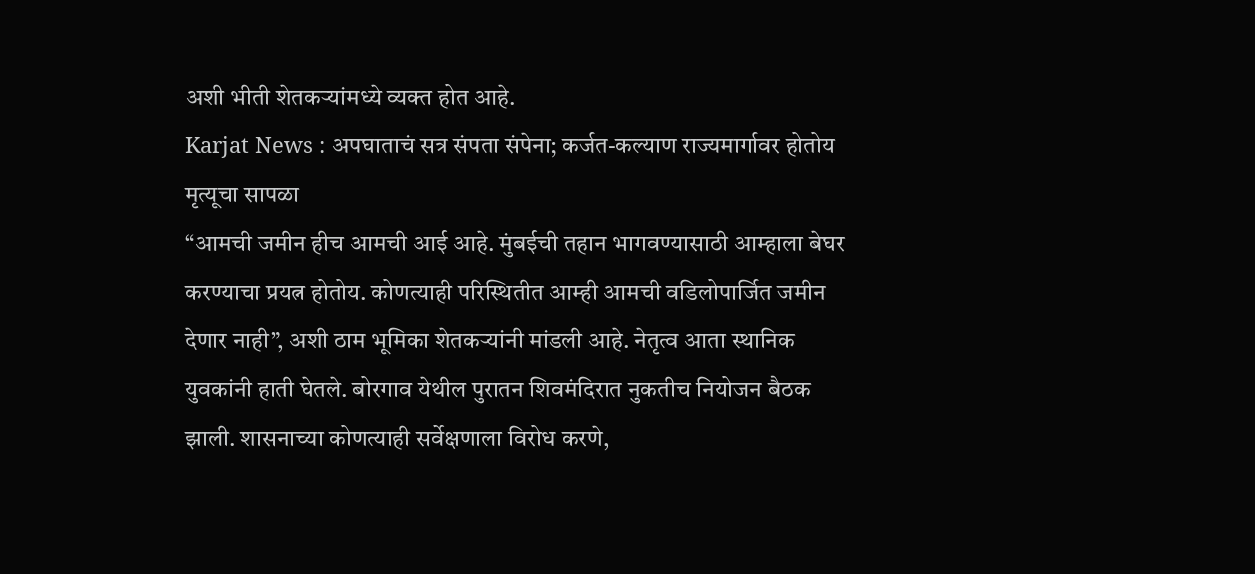अशी भीती शेतकऱ्यांमध्ये व्यक्त होत आहे.
Karjat News : अपघाताचं सत्र संपता संपेना; कर्जत-कल्याण राज्यमार्गावर होतोय मृत्यूचा सापळा
“आमची जमीन हीच आमची आई आहे. मुंबईची तहान भागवण्यासाठी आम्हाला बेघर करण्याचा प्रयत्न होतोय. कोणत्याही परिस्थितीत आम्ही आमची वडिलोपार्जित जमीन देणार नाही”, अशी ठाम भूमिका शेतकऱ्यांनी मांडली आहे. नेतृत्व आता स्थानिक युवकांनी हाती घेतले. बोरगाव येथील पुरातन शिवमंदिरात नुकतीच नियोजन बैठक झाली. शासनाच्या कोणत्याही सर्वेक्षणाला विरोध करणे,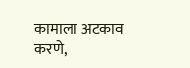कामाला अटकाव करणे,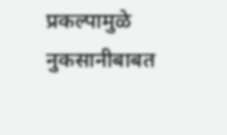प्रकल्पामुळे नुकसानीबाबत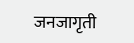जनजागृती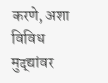करणे, अशा विविध मुद्द्यांवर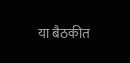या बैठकीत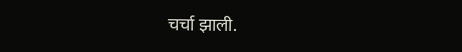चर्चा झाली.